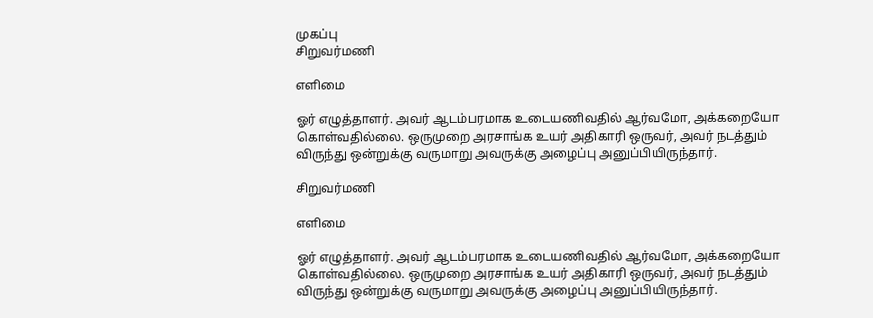முகப்பு
சிறுவர்மணி

எளிமை

ஓர் எழுத்தாளர். அவர் ஆடம்பரமாக உடையணிவதில் ஆர்வமோ, அக்கறையோ கொள்வதில்லை. ஒருமுறை அரசாங்க உயர் அதிகாரி ஒருவர், அவர் நடத்தும் விருந்து ஒன்றுக்கு வருமாறு அவருக்கு அழைப்பு அனுப்பியிருந்தார்.

சிறுவர்மணி

எளிமை

ஓர் எழுத்தாளர். அவர் ஆடம்பரமாக உடையணிவதில் ஆர்வமோ, அக்கறையோ கொள்வதில்லை. ஒருமுறை அரசாங்க உயர் அதிகாரி ஒருவர், அவர் நடத்தும் விருந்து ஒன்றுக்கு வருமாறு அவருக்கு அழைப்பு அனுப்பியிருந்தார்.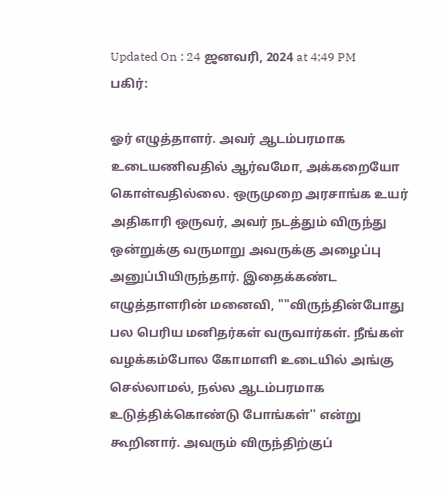Updated On : 24 ஜனவரி, 2024 at 4:49 PM
பகிர்:

ஓர் எழுத்தாளர். அவர் ஆடம்பரமாக உடையணிவதில் ஆர்வமோ, அக்கறையோ கொள்வதில்லை. ஒருமுறை அரசாங்க உயர் அதிகாரி ஒருவர், அவர் நடத்தும் விருந்து ஒன்றுக்கு வருமாறு அவருக்கு அழைப்பு அனுப்பியிருந்தார். இதைக்கண்ட எழுத்தாளரின் மனைவி, ""விருந்தின்போது பல பெரிய மனிதர்கள் வருவார்கள். நீங்கள் வழக்கம்போல கோமாளி உடையில் அங்கு செல்லாமல், நல்ல ஆடம்பரமாக உடுத்திக்கொண்டு போங்கள்'' என்று கூறினார். அவரும் விருந்திற்குப்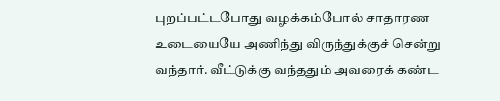புறப்பட்டபோது வழக்கம்போல் சாதாரண உடையையே அணிந்து விருந்துக்குச் சென்று வந்தார். வீட்டுக்கு வந்ததும் அவரைக் கண்ட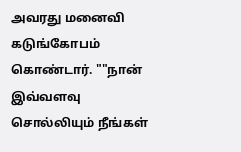அவரது மனைவி கடுங்கோபம் கொண்டார். ""நான் இவ்வளவு சொல்லியும் நீங்கள்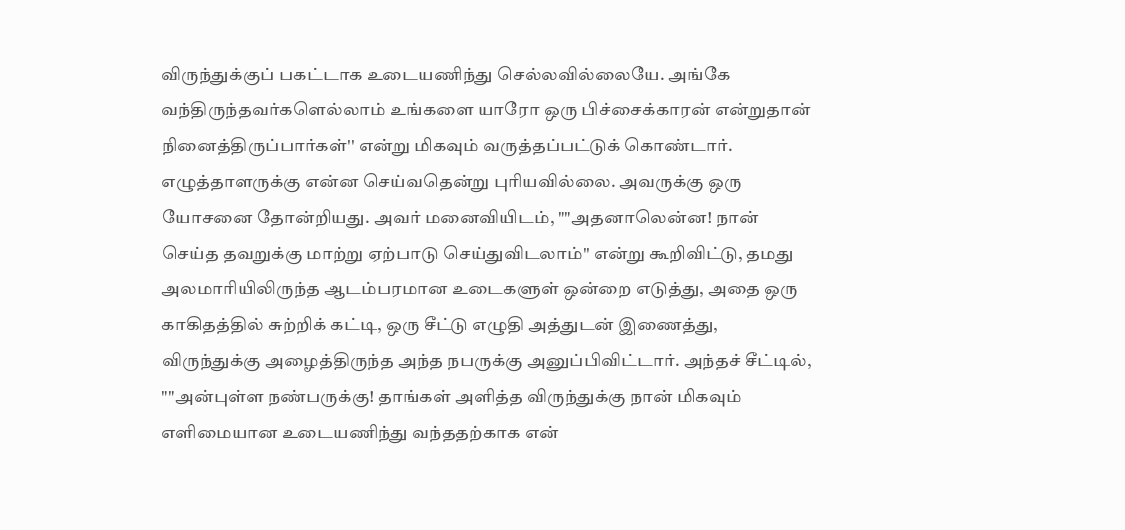விருந்துக்குப் பகட்டாக உடையணிந்து செல்லவில்லையே. அங்கே வந்திருந்தவர்களெல்லாம் உங்களை யாரோ ஒரு பிச்சைக்காரன் என்றுதான் நினைத்திருப்பார்கள்'' என்று மிகவும் வருத்தப்பட்டுக் கொண்டார். எழுத்தாளருக்கு என்ன செய்வதென்று புரியவில்லை. அவருக்கு ஒரு யோசனை தோன்றியது. அவர் மனைவியிடம், ""அதனாலென்ன! நான் செய்த தவறுக்கு மாற்று ஏற்பாடு செய்துவிடலாம்'' என்று கூறிவிட்டு, தமது அலமாரியிலிருந்த ஆடம்பரமான உடைகளுள் ஒன்றை எடுத்து, அதை ஒரு காகிதத்தில் சுற்றிக் கட்டி, ஒரு சீட்டு எழுதி அத்துடன் இணைத்து, விருந்துக்கு அழைத்திருந்த அந்த நபருக்கு அனுப்பிவிட்டார். அந்தச் சீட்டில், ""அன்புள்ள நண்பருக்கு! தாங்கள் அளித்த விருந்துக்கு நான் மிகவும் எளிமையான உடையணிந்து வந்ததற்காக என்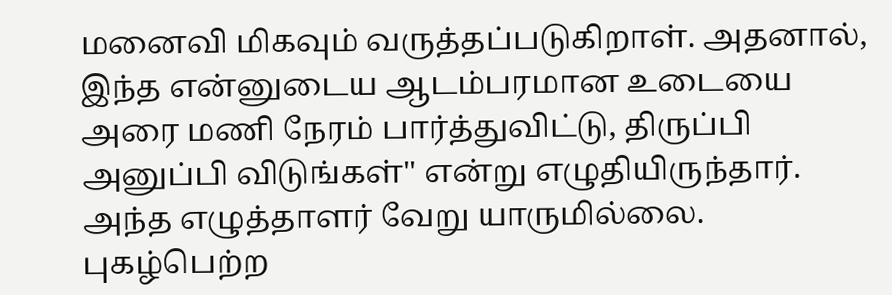மனைவி மிகவும் வருத்தப்படுகிறாள். அதனால், இந்த என்னுடைய ஆடம்பரமான உடையை அரை மணி நேரம் பார்த்துவிட்டு, திருப்பி அனுப்பி விடுங்கள்'' என்று எழுதியிருந்தார். அந்த எழுத்தாளர் வேறு யாருமில்லை. புகழ்பெற்ற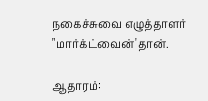நகைச்சுவை எழுத்தாளர் "மார்க்ட்வைன்'தான்.

ஆதாரம்: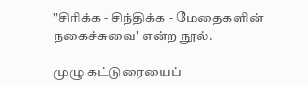"சிரிக்க - சிந்திக்க - மேதைகளின் நகைச்சுவை' என்ற நூல்.

முழு கட்டுரையைப்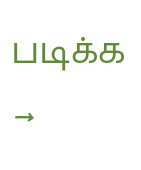படிக்க →